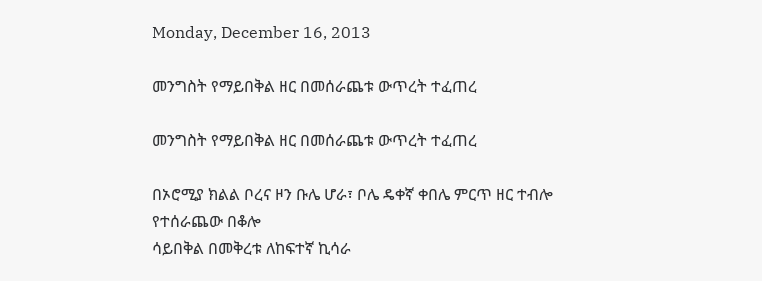Monday, December 16, 2013

መንግስት የማይበቅል ዘር በመሰራጨቱ ውጥረት ተፈጠረ

መንግስት የማይበቅል ዘር በመሰራጨቱ ውጥረት ተፈጠረ

በኦሮሚያ ክልል ቦረና ዞን ቡሌ ሆራ፣ ቦሌ ዴቀኛ ቀበሌ ምርጥ ዘር ተብሎ የተሰራጨው በቆሎ
ሳይበቅል በመቅረቱ ለከፍተኛ ኪሳራ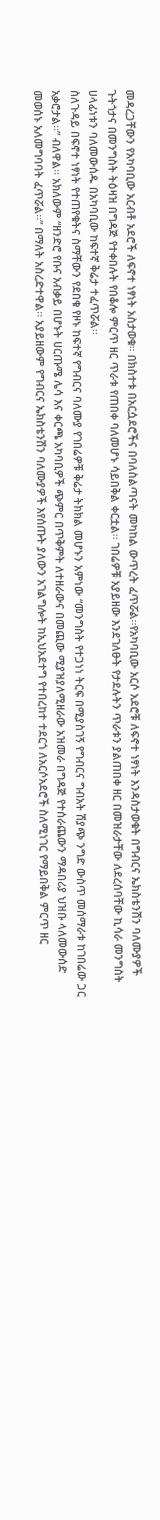መዳረጋቸውን የአካባቢው አርብቶ አደሮች ለፍኖተ ነፃነት አስታወቁ፡፡ በክስተቱ በአርሷደሮችና በባለስልጣናት መካከል ውጥረት ፈጥሯል፡፡የአካባቢው አርሶ አደሮቹ ለፍኖተ ነፃነት እንዳስታወቁት በግብርና ኤክስቴንሽን ባለሙያዎች ጉትጎታና በመንግስት ትዕዛዝ በግዳጅ የተቀበሉት የበቆሎ ምርጥ ዘር ጥራቱ የጠበቀ ባለመሆኑ ሳይበቅል ቀርቷል፡፡ ገበሬዎቹ አያይዘው እንደገለፁት የታደሉትን ጥራቱን ያልጠበቀ ዘር በመዝራታቸው ለደረሰባቸው ኪሳራ መንግስት ሀላፊነቱን ባለመውሰዱ በአካባቢው ከፍተኛ ቅሬታ ተፈጥሯል፡፡
ስለጉዳይ በፍኖተ ነፃነት የተጠየቁትና ስማቸውን የደበቁ የዞኑ ከፍተኛ የግብርና ባለሙያ የገበሬዎቹ ቅሬታ ትክክል መሆኑን አምነው “መንግስት የተጋነነ ትርፍ በሚያስገኝ የግብርና ግብአት ሽያጭ ንግድ ውስጥ መሰማራቱ ከገበሬው ጋር አቃሮታል፡፡” ብለዋል፡፡ አክለውም “ዘንድሮ የቡና አብቃይ በሆኑት ሀርጡሜ ሌሳ እና ቀርጫ አካባቢዎች ጭምር በጥቅምት ለተዘራውና በመጪው ሚያዝያለሚዘራው አዝመራ በግዳጅ የተሰራጨውን ማዳበሪያ ህዝቡ ላለመውሰድ መወሰኑ አለመግባባት ፈጥሯል፡፡” በማለት አስረድተዋል፡፡ አያይዘውም የግብርና ኤክስቴንሽን ባለሙያዎች እየሰጡት ያለውን አገልግሎት ከኢህአደተግ የተበረከተ ተደርጎ ለአርሶአደሮች ስለሚነገር የማይበቅል ምርጥ ዘር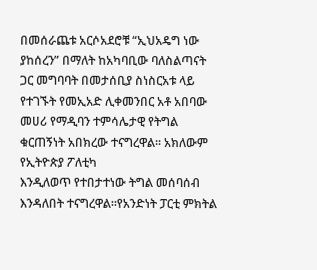በመሰራጨቱ አርሶአደሮቹ “ኢህአዴግ ነው ያከሰረን” በማለት ከአካባቢው ባለስልጣናት ጋር መግባባት በመታሰቢያ ስነስርአቱ ላይ የተገኙት የመኢአድ ሊቀመንበር አቶ አበባው መሀሪ የማዲባን ተምሳሌታዊ የትግል ቁርጠኝነት አበክረው ተናግረዋል፡፡ አክለውም የኢትዮጵያ ፖለቲካ
እንዲለወጥ የተበታተነው ትግል መሰባሰብ እንዳለበት ተናግረዋል፡፡የአንድነት ፓርቲ ምክትል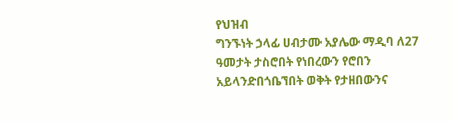የህዝብ
ግንኙነት ኃላፊ ሀብታሙ አያሌው ማዲባ ለ27 ዓመታት ታስሮበት የነበረውን የሮበን አይላንድበጎቤኘበት ወቅት የታዘበውንና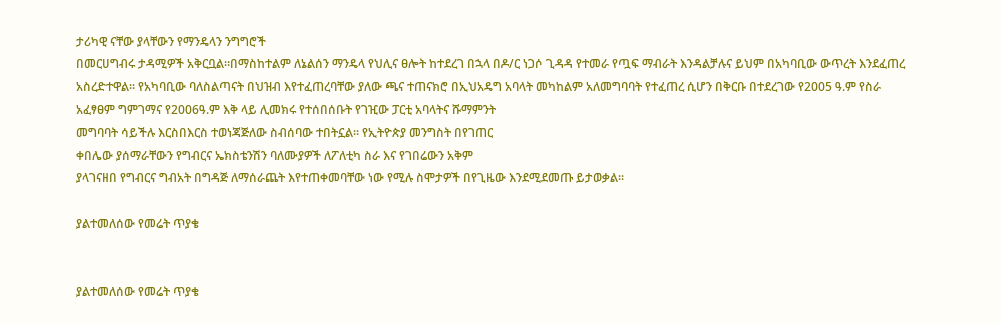ታሪካዊ ናቸው ያላቸውን የማንዴላን ንግግሮች
በመርሀግብሩ ታዳሚዎች አቅርቧል፡፡በማስከተልም ለኔልሰን ማንዴላ የህሊና ፀሎት ከተደረገ በኋላ በዶ/ር ነጋሶ ጊዳዳ የተመራ የጧፍ ማብራት እንዳልቻሉና ይህም በአካባቢው ውጥረት እንደፈጠረ አስረድተዋል፡፡ የአካባቢው ባለስልጣናት በህዝብ እየተፈጠረባቸው ያለው ጫና ተጠናክሮ በኢህአዴግ አባላት መካከልም አለመግባባት የተፈጠረ ሲሆን በቅርቡ በተደረገው የ2005 ዓ.ም የስራ አፈፃፀም ግምገማና የ2006ዓ.ም እቅ ላይ ሊመክሩ የተሰበሰቡት የገዢው ፓርቲ አባላትና ሹማምንት
መግባባት ሳይችሉ እርስበእርስ ተወነጃጅለው ስብሰባው ተበትኗል፡፡ የኢትዮጵያ መንግስት በየገጠር
ቀበሌው ያሰማራቸውን የግብርና ኤክስቴንሽን ባለሙያዎች ለፖለቲካ ስራ እና የገበሬውን አቅም
ያላገናዘበ የግብርና ግብአት በግዳጅ ለማሰራጨት እየተጠቀመባቸው ነው የሚሉ ስሞታዎች በየጊዜው እንደሚደመጡ ይታወቃል፡፡

ያልተመለሰው የመሬት ጥያቄ


ያልተመለሰው የመሬት ጥያቄ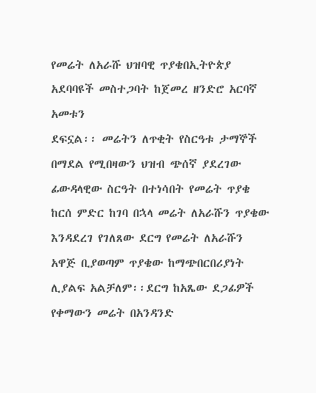የመሬት ለአራሹ ህዝባዊ ጥያቄበኢትዮጵያ አደባባዩች መስተጋባት ከጀመረ ዘንድሮ አርባኛ አመቱን
ደፍኗል፡፡ መሬትን ለጥቂት የስርዓቱ ታማኞች በማደል የሚበዛውን ህዝብ ጭሰኛ ያደረገው ፊውዳላዊው ስርዓት በተነሳበት የመሬት ጥያቄ ከርሰ ምድር ከገባ በኋላ መሬት ለአራሹን ጥያቄው
እንዳደረገ የገለጸው ደርግ የመሬት ለአራሹን አዋጅ ቢያወጣም ጥያቄው ከማጭበርበሪያነት ሊያልፍ አልቻለም፡፡ደርግ ከአጼው ደጋፊዎች የቀማውን መሬት በአንዳንድ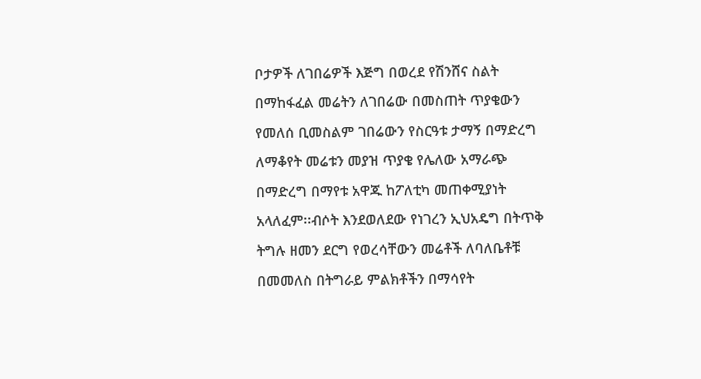ቦታዎች ለገበሬዎች እጅግ በወረደ የሽንሸና ስልት በማከፋፈል መሬትን ለገበሬው በመስጠት ጥያቄውን የመለሰ ቢመስልም ገበሬውን የስርዓቱ ታማኝ በማድረግ ለማቆየት መሬቱን መያዝ ጥያቄ የሌለው አማራጭ በማድረግ በማየቱ አዋጁ ከፖለቲካ መጠቀሚያነት አላለፈም፡፡ብሶት እንደወለደው የነገረን ኢህአዴግ በትጥቅ ትግሉ ዘመን ደርግ የወረሳቸውን መሬቶች ለባለቤቶቹ በመመለስ በትግራይ ምልክቶችን በማሳየት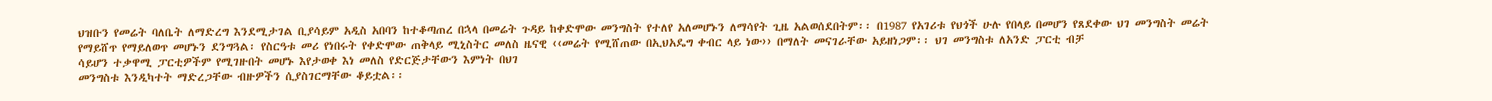ህዝቡን የመሬት ባለቤት ለማድረግ እንደሚታገል ቢያሳይም አዲስ አበባን ከተቆጣጠረ በኋላ በመሬት ጉዳይ ከቀድሞው መንግስት የተለየ አለመሆኑን ለማሳየት ጊዜ አልወሰደበትም፡፡ በ1987 የአገሪቱ የህጎች ሁሉ የበላይ በመሆን የጸደቀው ህገ መንግስት መሬት የማይሸጥ የማይለወጥ መሆኑን ደንግጓል፡ የስርዓቱ መሪ የነበሩት የቀድሞው ጠቅላይ ሚኒስትር መለስ ዜናዊ ‹‹መሬት የሚሸጠው በኢህአዴግ ቀብር ላይ ነው›› በማለት መናገራቸው አይዘነጋም፡፡ ህገ መንግስቱ ለአንድ ፓርቲ ብቻ
ሳይሆን ተቃዋሚ ፓርቲዎችም የሚገዙበት መሆኑ እየታወቀ እነ መለስ የድርጅታቸውን እምነት በህገ
መንግስቱ እንዲካተት ማድረጋቸው ብዙዎችን ሲያስገርማቸው ቆይቷል፡፡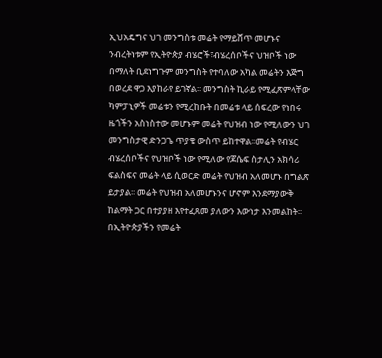ኢህአዴግና ህገ መንግስቱ መሬት የማይሸጥ መሆኑና ንብረትነቱም የኢትዮጵያ ብሄሮች፣ብሄረሰቦችና ህዝቦች ነው በማለት ቢደነግጉም መንግስት የተባለው አካል መሬትን እጅግ በወረደ ዋጋ እያከራየ ይገኛል፡፡ መንግስት ኪራይ የሚፈጽምላቸው ካምፓኒዎች መሬቱን የሚረከቡት በመሬቱ ላይ ሰፍረው የነበሩ ዜጎችን አስነስተው መሆኑም መሬት የህዝብ ነው የሚለውን ህገ መንግስታዊ ድንጋጌ ጥያቄ ውስጥ ይከተዋል፡፡መሬት የብሄር ብሄረሰቦችና የህዝቦች ነው የሚለው የጆሴፍ ስታሊን አክሳሪ ፍልስፍና መሬት ላይ ሲወርድ መሬት የህዝብ አለመሆኑ በግልጽ ይታያል፡፡ መሬት የህዝብ አለመሆኑንና ሆኖም እንደማያውቅ ከልማት ጋር በተያያዘ እየተፈጸመ ያለውን እውነታ እንመልከት፡፡ በኢትዮጵያችን የመሬት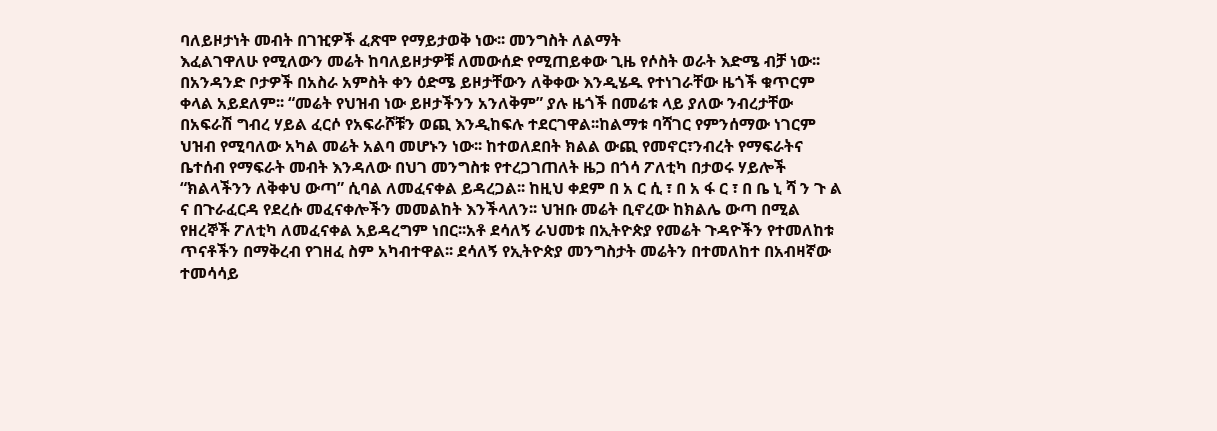ባለይዞታነት መብት በገዢዎች ፈጽሞ የማይታወቅ ነው፡፡ መንግስት ለልማት
እፈልገዋለሁ የሚለውን መሬት ከባለይዞታዎቹ ለመውሰድ የሚጠይቀው ጊዜ የሶስት ወራት እድሜ ብቻ ነው፡፡ በአንዳንድ ቦታዎች በአስራ አምስት ቀን ዕድሜ ይዞታቸውን ለቅቀው እንዲሄዱ የተነገራቸው ዜጎች ቁጥርም ቀላል አይደለም፡፡ “መሬት የህዝብ ነው ይዞታችንን አንለቅም” ያሉ ዜጎች በመሬቱ ላይ ያለው ንብረታቸው በአፍራሽ ግብረ ሃይል ፈርሶ የአፍራሾቹን ወጪ እንዲከፍሉ ተደርገዋል፡፡ከልማቱ ባሻገር የምንሰማው ነገርም ህዝብ የሚባለው አካል መሬት አልባ መሆኑን ነው፡፡ ከተወለደበት ክልል ውጪ የመኖር፣ንብረት የማፍራትና ቤተሰብ የማፍራት መብት እንዳለው በህገ መንግስቱ የተረጋገጠለት ዜጋ በጎሳ ፖለቲካ በታወሩ ሃይሎች “ክልላችንን ለቅቀህ ውጣ” ሲባል ለመፈናቀል ይዳረጋል፡፡ ከዚህ ቀደም በ አ ር ሲ ፣ በ አ ፋ ር ፣ በ ቤ ኒ ሻ ን ጉ ል ና በጉራፈርዳ የደረሱ መፈናቀሎችን መመልከት እንችላለን፡፡ ህዝቡ መሬት ቢኖረው ከክልሌ ውጣ በሚል የዘረኞች ፖለቲካ ለመፈናቀል አይዳረግም ነበር፡፡አቶ ደሳለኝ ራህመቱ በኢትዮጵያ የመሬት ጉዳዮችን የተመለከቱ ጥናቶችን በማቅረብ የገዘፈ ስም አካብተዋል፡፡ ደሳለኝ የኢትዮጵያ መንግስታት መሬትን በተመለከተ በአብዛኛው ተመሳሳይ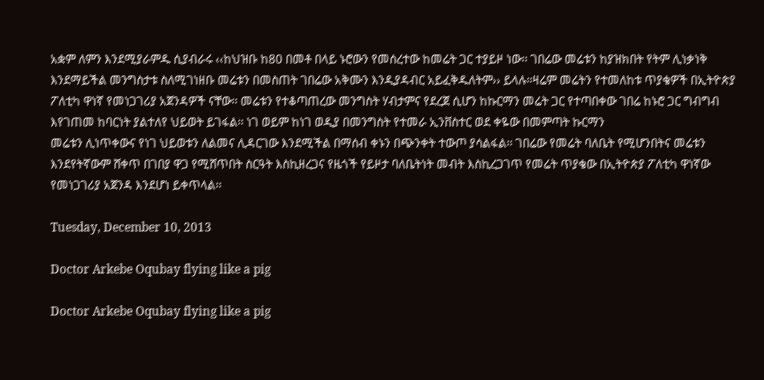አቋም ለምን እንደሚያራምዱ ሲያብራሩ ‹‹ከህዝቡ ከ80 በመቶ በላይ ኑሮውን የመሰረተው ከመሬት ጋር ተያይዞ ነው፡፡ ገበሬው መሬቱን ከያዝክበት የትም ሊነቃነቅ
እንደማይችል መንግስታቱ ስለሚገነዘቡ መሬቱን በመስጠት ገበሬው አቅሙን እንዲያዳብር አይፈቅዱለትም›› ይላሉ፡፡ዛሬም መሬትን የተመለከቱ ጥያቄዎች በኢትዮጵያ ፖለቲካ ዋነኛ የመነጋገሪያ አጀንዳዎች ናቸው፡፡ መሬቱን የተቆጣጠረው መንግስት ሃብታምና የደረጀ ሲሆን ከኩርማን መሬት ጋር የተጣበቀው ገበሬ ከኑሮ ጋር ግብግብ እየገጠመ ከባርነት ያልተለየ ህይወት ይገፋል፡፡ ነገ ወይም ከነገ ወዲያ በመንግስት የተመራ ኢንቨስተር ወደ ቀዬው በመምጣት ኩርማን
መሬቱን ሊነጥቀውና የነገ ህይወቱን ለልመና ሊዳርገው እንደሚችል በማሰብ ቀኑን በጭንቀት ተውጦ ያሳልፋል፡፡ ገበሬው የመሬት ባለቤት የሚሆንበትና መሬቱን እንደየትኛውም ሸቀጥ በገበያ ዋጋ የሚሸጥበት ስርዓት እስኪዘረጋና የዜጎች የይዞታ ባለቤትነት መብት እስኪረጋገጥ የመሬት ጥያቄው በኢትዮጵያ ፖለቲካ ዋነኛው የመነጋገሪያ አጀንዳ እንደሆነ ይቀጥላል፡፡

Tuesday, December 10, 2013

Doctor Arkebe Oqubay flying like a pig

Doctor Arkebe Oqubay flying like a pig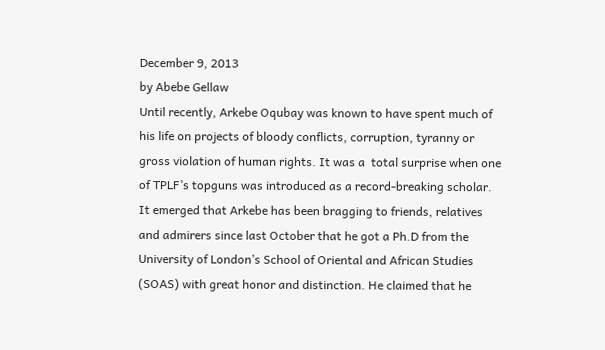December 9, 2013
by Abebe Gellaw
Until recently, Arkebe Oqubay was known to have spent much of his life on projects of bloody conflicts, corruption, tyranny or gross violation of human rights. It was a  total surprise when one of TPLF’s topguns was introduced as a record-breaking scholar.
It emerged that Arkebe has been bragging to friends, relatives and admirers since last October that he got a Ph.D from the University of London’s School of Oriental and African Studies (SOAS) with great honor and distinction. He claimed that he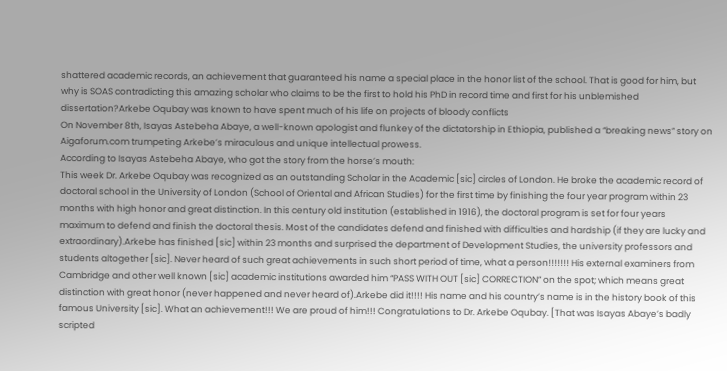shattered academic records, an achievement that guaranteed his name a special place in the honor list of the school. That is good for him, but why is SOAS contradicting this amazing scholar who claims to be the first to hold his PhD in record time and first for his unblemished dissertation?Arkebe Oqubay was known to have spent much of his life on projects of bloody conflicts
On November 8th, Isayas Astebeha Abaye, a well-known apologist and flunkey of the dictatorship in Ethiopia, published a “breaking news” story on Aigaforum.com trumpeting Arkebe’s miraculous and unique intellectual prowess.
According to Isayas Astebeha Abaye, who got the story from the horse’s mouth:
This week Dr. Arkebe Oqubay was recognized as an outstanding Scholar in the Academic [sic] circles of London. He broke the academic record of doctoral school in the University of London (School of Oriental and African Studies) for the first time by finishing the four year program within 23 months with high honor and great distinction. In this century old institution (established in 1916), the doctoral program is set for four years maximum to defend and finish the doctoral thesis. Most of the candidates defend and finished with difficulties and hardship (if they are lucky and extraordinary).Arkebe has finished [sic] within 23 months and surprised the department of Development Studies, the university professors and students altogether [sic]. Never heard of such great achievements in such short period of time, what a person!!!!!!! His external examiners from Cambridge and other well known [sic] academic institutions awarded him “PASS WITH OUT [sic] CORRECTION” on the spot; which means great distinction with great honor (never happened and never heard of).Arkebe did it!!!! His name and his country’s name is in the history book of this famous University [sic]. What an achievement!!! We are proud of him!!! Congratulations to Dr. Arkebe Oqubay. [That was Isayas Abaye’s badly scripted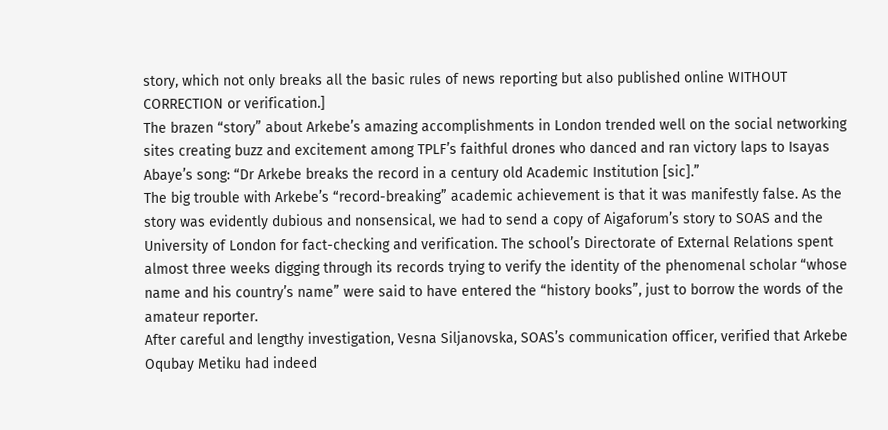story, which not only breaks all the basic rules of news reporting but also published online WITHOUT CORRECTION or verification.]
The brazen “story” about Arkebe’s amazing accomplishments in London trended well on the social networking sites creating buzz and excitement among TPLF’s faithful drones who danced and ran victory laps to Isayas Abaye’s song: “Dr Arkebe breaks the record in a century old Academic Institution [sic].”
The big trouble with Arkebe’s “record-breaking” academic achievement is that it was manifestly false. As the story was evidently dubious and nonsensical, we had to send a copy of Aigaforum’s story to SOAS and the University of London for fact-checking and verification. The school’s Directorate of External Relations spent almost three weeks digging through its records trying to verify the identity of the phenomenal scholar “whose name and his country’s name” were said to have entered the “history books”, just to borrow the words of the amateur reporter.
After careful and lengthy investigation, Vesna Siljanovska, SOAS’s communication officer, verified that Arkebe Oqubay Metiku had indeed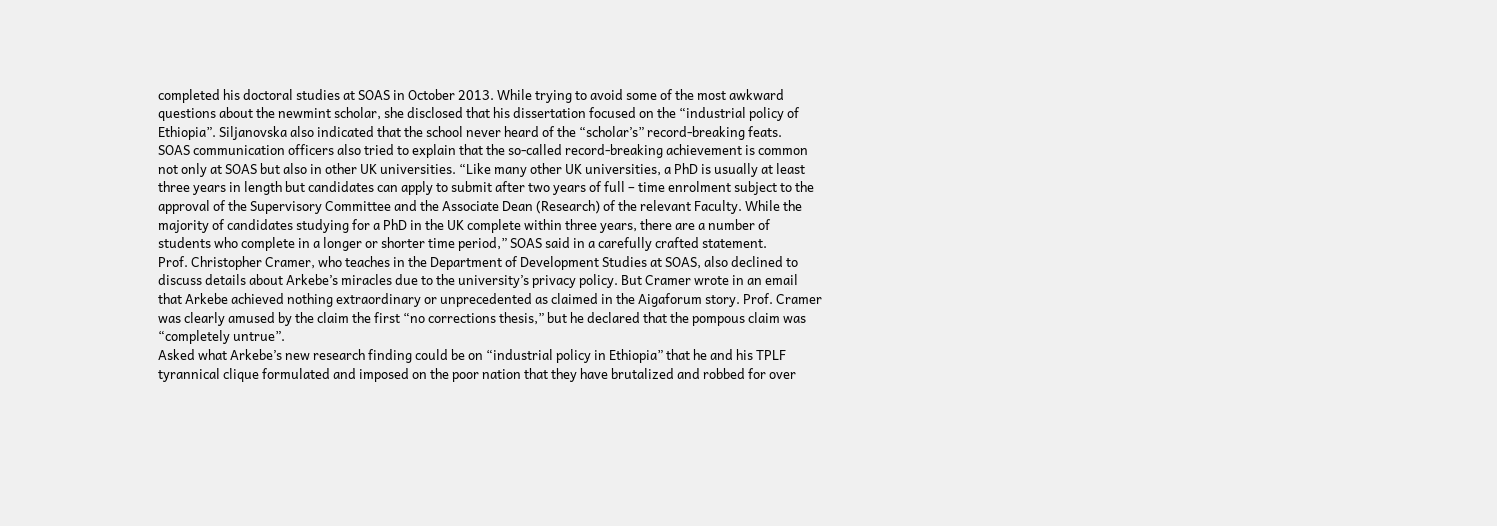completed his doctoral studies at SOAS in October 2013. While trying to avoid some of the most awkward questions about the newmint scholar, she disclosed that his dissertation focused on the “industrial policy of Ethiopia”. Siljanovska also indicated that the school never heard of the “scholar’s” record-breaking feats.
SOAS communication officers also tried to explain that the so-called record-breaking achievement is common not only at SOAS but also in other UK universities. “Like many other UK universities, a PhD is usually at least three years in length but candidates can apply to submit after two years of full – time enrolment subject to the approval of the Supervisory Committee and the Associate Dean (Research) of the relevant Faculty. While the majority of candidates studying for a PhD in the UK complete within three years, there are a number of students who complete in a longer or shorter time period,” SOAS said in a carefully crafted statement.
Prof. Christopher Cramer, who teaches in the Department of Development Studies at SOAS, also declined to discuss details about Arkebe’s miracles due to the university’s privacy policy. But Cramer wrote in an email that Arkebe achieved nothing extraordinary or unprecedented as claimed in the Aigaforum story. Prof. Cramer was clearly amused by the claim the first “no corrections thesis,” but he declared that the pompous claim was “completely untrue”.
Asked what Arkebe’s new research finding could be on “industrial policy in Ethiopia” that he and his TPLF tyrannical clique formulated and imposed on the poor nation that they have brutalized and robbed for over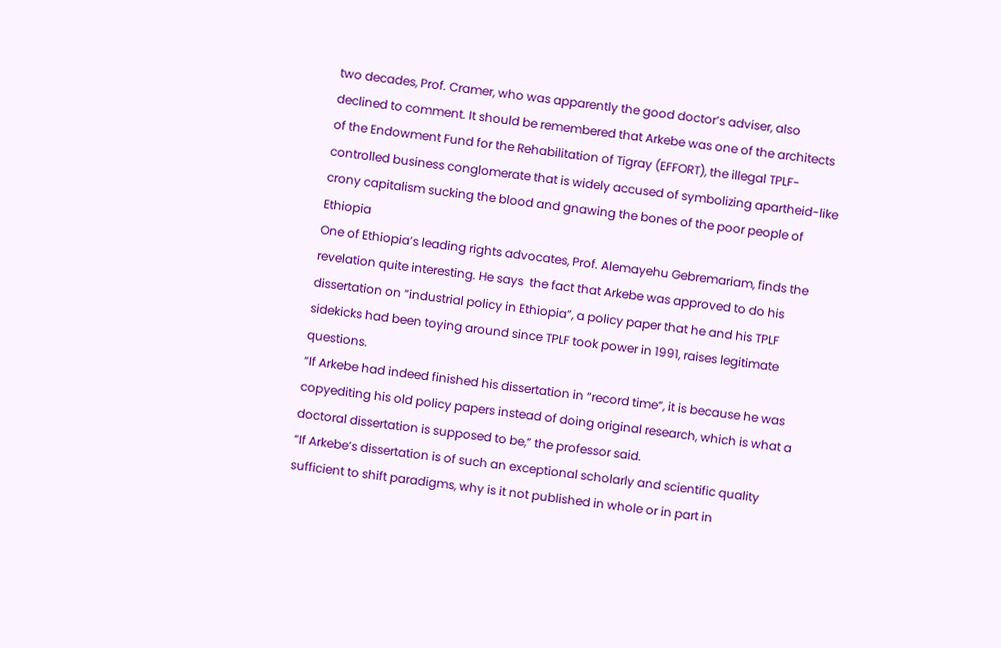two decades, Prof. Cramer, who was apparently the good doctor’s adviser, also declined to comment. It should be remembered that Arkebe was one of the architects of the Endowment Fund for the Rehabilitation of Tigray (EFFORT), the illegal TPLF-controlled business conglomerate that is widely accused of symbolizing apartheid-like crony capitalism sucking the blood and gnawing the bones of the poor people of Ethiopia
One of Ethiopia’s leading rights advocates, Prof. Alemayehu Gebremariam, finds the revelation quite interesting. He says  the fact that Arkebe was approved to do his dissertation on “industrial policy in Ethiopia”, a policy paper that he and his TPLF sidekicks had been toying around since TPLF took power in 1991, raises legitimate questions.
“If Arkebe had indeed finished his dissertation in “record time”, it is because he was copyediting his old policy papers instead of doing original research, which is what a doctoral dissertation is supposed to be,” the professor said.
“If Arkebe’s dissertation is of such an exceptional scholarly and scientific quality sufficient to shift paradigms, why is it not published in whole or in part in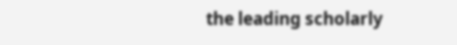the leading scholarly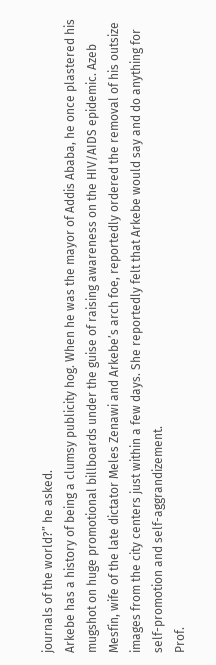journals of the world?” he asked.
Arkebe has a history of being a clumsy publicity hog. When he was the mayor of Addis Ababa, he once plastered his mugshot on huge promotional billboards under the guise of raising awareness on the HIV/AIDS epidemic. Azeb Mesfin, wife of the late dictator Meles Zenawi and Arkebe’s arch foe, reportedly ordered the removal of his outsize images from the city centers just within a few days. She reportedly felt that Arkebe would say and do anything for self-promotion and self-aggrandizement.
Prof.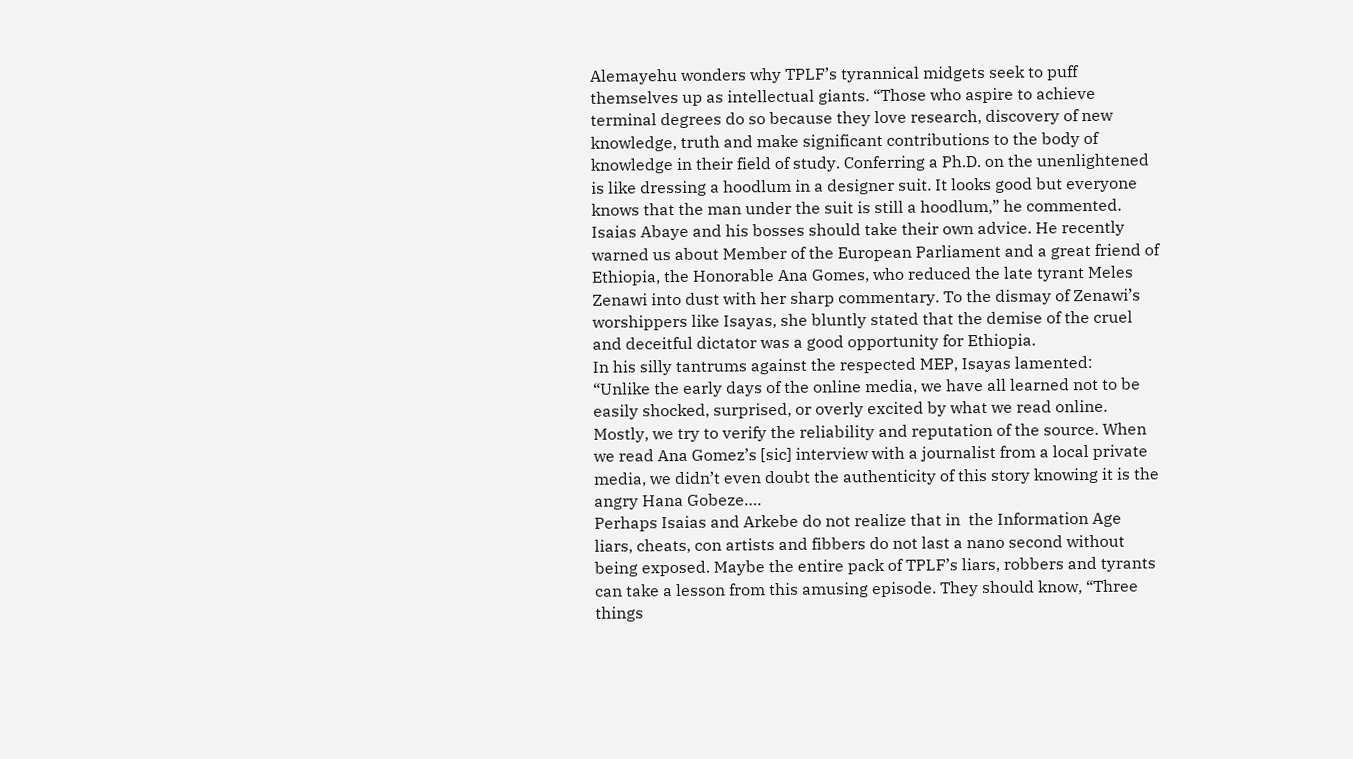Alemayehu wonders why TPLF’s tyrannical midgets seek to puff themselves up as intellectual giants. “Those who aspire to achieve terminal degrees do so because they love research, discovery of new knowledge, truth and make significant contributions to the body of knowledge in their field of study. Conferring a Ph.D. on the unenlightened is like dressing a hoodlum in a designer suit. It looks good but everyone knows that the man under the suit is still a hoodlum,” he commented.
Isaias Abaye and his bosses should take their own advice. He recently warned us about Member of the European Parliament and a great friend of Ethiopia, the Honorable Ana Gomes, who reduced the late tyrant Meles Zenawi into dust with her sharp commentary. To the dismay of Zenawi’s worshippers like Isayas, she bluntly stated that the demise of the cruel and deceitful dictator was a good opportunity for Ethiopia.
In his silly tantrums against the respected MEP, Isayas lamented:   “Unlike the early days of the online media, we have all learned not to be easily shocked, surprised, or overly excited by what we read online. Mostly, we try to verify the reliability and reputation of the source. When we read Ana Gomez’s [sic] interview with a journalist from a local private media, we didn’t even doubt the authenticity of this story knowing it is the angry Hana Gobeze….
Perhaps Isaias and Arkebe do not realize that in  the Information Age liars, cheats, con artists and fibbers do not last a nano second without being exposed. Maybe the entire pack of TPLF’s liars, robbers and tyrants can take a lesson from this amusing episode. They should know, “Three things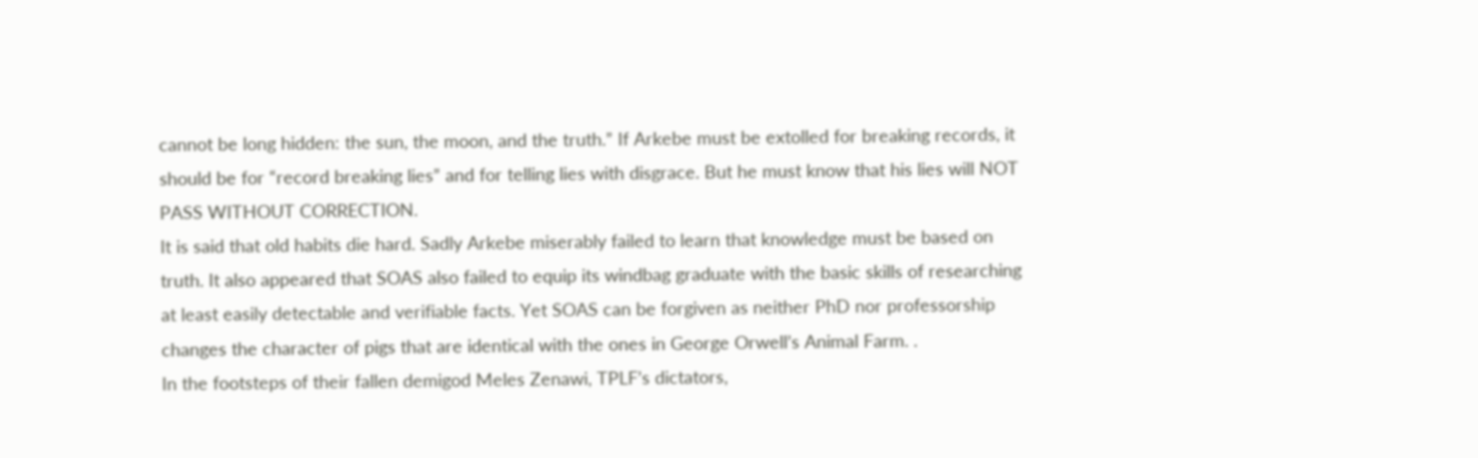cannot be long hidden: the sun, the moon, and the truth.” If Arkebe must be extolled for breaking records, it should be for “record breaking lies” and for telling lies with disgrace. But he must know that his lies will NOT PASS WITHOUT CORRECTION.
It is said that old habits die hard. Sadly Arkebe miserably failed to learn that knowledge must be based on truth. It also appeared that SOAS also failed to equip its windbag graduate with the basic skills of researching at least easily detectable and verifiable facts. Yet SOAS can be forgiven as neither PhD nor professorship changes the character of pigs that are identical with the ones in George Orwell’s Animal Farm. .
In the footsteps of their fallen demigod Meles Zenawi, TPLF’s dictators,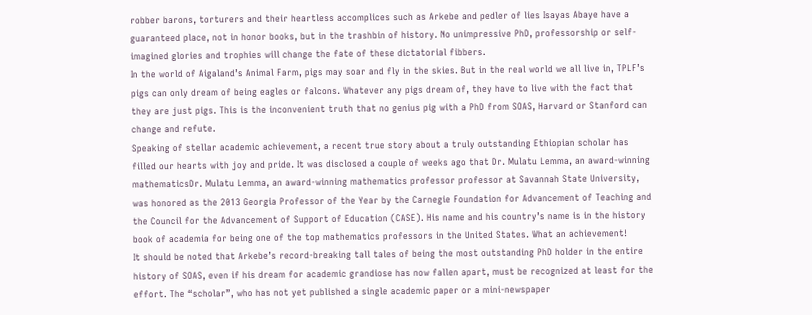robber barons, torturers and their heartless accomplices such as Arkebe and pedler of lies Isayas Abaye have a guaranteed place, not in honor books, but in the trashbin of history. No unimpressive PhD, professorship or self-imagined glories and trophies will change the fate of these dictatorial fibbers.
In the world of Aigaland’s Animal Farm, pigs may soar and fly in the skies. But in the real world we all live in, TPLF’s pigs can only dream of being eagles or falcons. Whatever any pigs dream of, they have to live with the fact that they are just pigs. This is the inconvenient truth that no genius pig with a PhD from SOAS, Harvard or Stanford can change and refute.
Speaking of stellar academic achievement, a recent true story about a truly outstanding Ethiopian scholar has filled our hearts with joy and pride. It was disclosed a couple of weeks ago that Dr. Mulatu Lemma, an award-winning mathematicsDr. Mulatu Lemma, an award-winning mathematics professor professor at Savannah State University, was honored as the 2013 Georgia Professor of the Year by the Carnegie Foundation for Advancement of Teaching and the Council for the Advancement of Support of Education (CASE). His name and his country’s name is in the history book of academia for being one of the top mathematics professors in the United States. What an achievement!
It should be noted that Arkebe’s record-breaking tall tales of being the most outstanding PhD holder in the entire history of SOAS, even if his dream for academic grandiose has now fallen apart, must be recognized at least for the effort. The “scholar”, who has not yet published a single academic paper or a mini-newspaper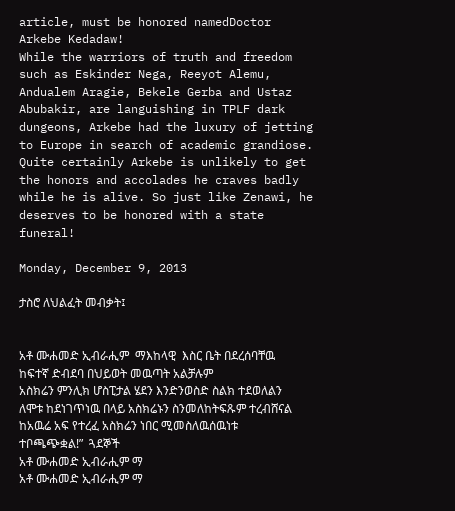article, must be honored namedDoctor Arkebe Kedadaw!
While the warriors of truth and freedom such as Eskinder Nega, Reeyot Alemu, Andualem Aragie, Bekele Gerba and Ustaz Abubakir, are languishing in TPLF dark dungeons, Arkebe had the luxury of jetting to Europe in search of academic grandiose. Quite certainly Arkebe is unlikely to get the honors and accolades he craves badly while he is alive. So just like Zenawi, he deserves to be honored with a state funeral!

Monday, December 9, 2013

ታስሮ ለህልፈት መብቃት፤


አቶ ሙሐመድ ኢብራሒም  ማእከላዊ  እስር ቤት በደረሰባቸዉ ከፍተኛ ድብደባ በህይወት መዉጣት አልቻሉም
አስክሬን ምንሊክ ሆስፒታል ሄደን እንድንወስድ ስልክ ተደወለልን ለሞቱ ከደነገጥነዉ በላይ አስክሬኑን ስንመለከትፍጹም ተረብሸናል ከአዉሬ አፍ የተረፈ አስክሬን ነበር ሚመስለዉሰዉነቱ ተቦጫጭቋል!”  ጓደኞች
አቶ ሙሐመድ ኢብራሒም ማ
አቶ ሙሐመድ ኢብራሒም ማ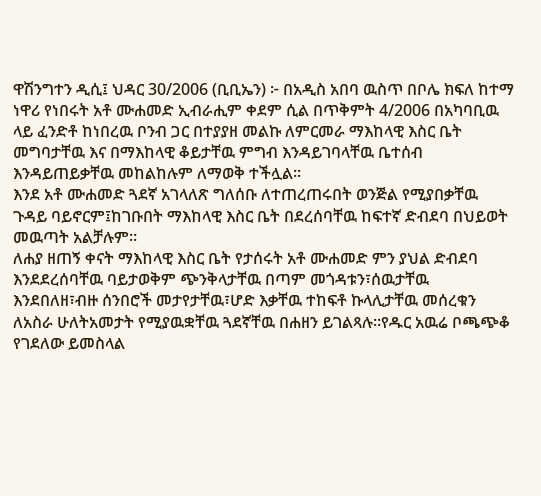ዋሽንግተን ዲሲ፤ ህዳር 30/2006 (ቢቢኤን) ፦ በአዲስ አበባ ዉስጥ በቦሌ ክፍለ ከተማ ነዋሪ የነበሩት አቶ ሙሐመድ ኢብራሒም ቀደም ሲል በጥቅምት 4/2006 በአካባቢዉ ላይ ፈንድቶ ከነበረዉ ቦንብ ጋር በተያያዘ መልኩ ለምርመራ ማእከላዊ እስር ቤት መግባታቸዉ እና በማእከላዊ ቆይታቸዉ ምግብ እንዳይገባላቸዉ ቤተሰብ እንዳይጠይቃቸዉ መከልከሉም ለማወቅ ተችሏል።
እንደ አቶ ሙሐመድ ጓደኛ አገላለጽ ግለሰቡ ለተጠረጠሩበት ወንጅል የሚያበቃቸዉ ጉዳይ ባይኖርም፤ከገቡበት ማእከላዊ እስር ቤት በደረሰባቸዉ ከፍተኛ ድብደባ በህይወት መዉጣት አልቻሉም።
ለሐያ ዘጠኝ ቀናት ማእከላዊ እስር ቤት የታሰሩት አቶ ሙሐመድ ምን ያህል ድብደባ እንደደረሰባቸዉ ባይታወቅም ጭንቅላታቸዉ በጣም መጎዳቱን፣ሰዉታቸዉ እንደበለዘ፣ብዙ ሰንበሮች መታየታቸዉ፣ሆድ እቃቸዉ ተከፍቶ ኩላሊታቸዉ መሰረቁን ለአስራ ሁለትአመታት የሚያዉቋቸዉ ጓደኛቸዉ በሐዘን ይገልጻሉ።የዱር አዉሬ ቦጫጭቆ የገደለው ይመስላል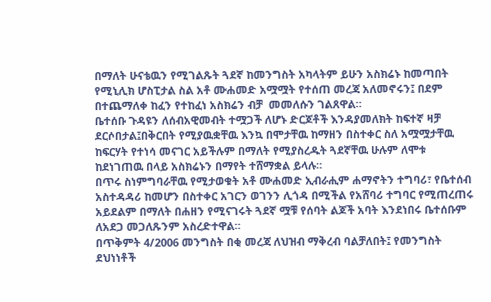በማለት ሁናቴዉን የሚገልጹት ጓደኛ ከመንግስት አካላትም ይሁን አስክሬኑ ከመጣበት የሚኒሊክ ሆስፒታል ስል አቶ ሙሐመድ አሟሟት የተሰጠ መረጃ አለመኖሩን፤ በደም በተጨማለቀ ከፈን የተከፈነ አስክሬን ብቻ  መመለሱን ገልጸዋል።
ቤተሰቡ ጉዳዩን ለሰብአዊመብት ተሟጋች ለሆኑ ድርጆቶች እንዳያመለክት ከፍተኛ ዛቻ ደርሶበታል፤በቅርበት የሚያዉቋቸዉ እንኳ በሞታቸዉ ከማዘን በስተቀር ስለ አሟሟታቸዉ ከፍርሃት የተነሳ መናገር አይችሉም በማለት የሚያስረዱት ጓደኛቸዉ ሁሉም ለሞቱ ከደነገጠዉ በላይ አስክሬኑን በማየት ተሸማቋል ይላሉ።
በጥሩ ስነምግባራቸዉ የሚታወቁት አቶ ሙሐመድ ኢብራሒም ሐማኖትን ተግባሪ፣ የቤተሰብ አስተዳዳሪ ከመሆን በስተቀር አገርን ወገንን ሊጎዳ በሚችል የአሸባሪ ተግባር የሚጠረጠሩ አይደልም በማለት በሐዘን የሚናገሩት ጓደኛ ሟቹ የሰባት ልጆች አባት እንደነበሩ ቤተሰቡም ለአደጋ መጋለጹንም አስረድተዋል።
በጥቅምት 4/2006 መንግስት በቂ መረጃ ለህዝብ ማቅረብ ባልቻለበት፤ የመንግስት ደህነነቶች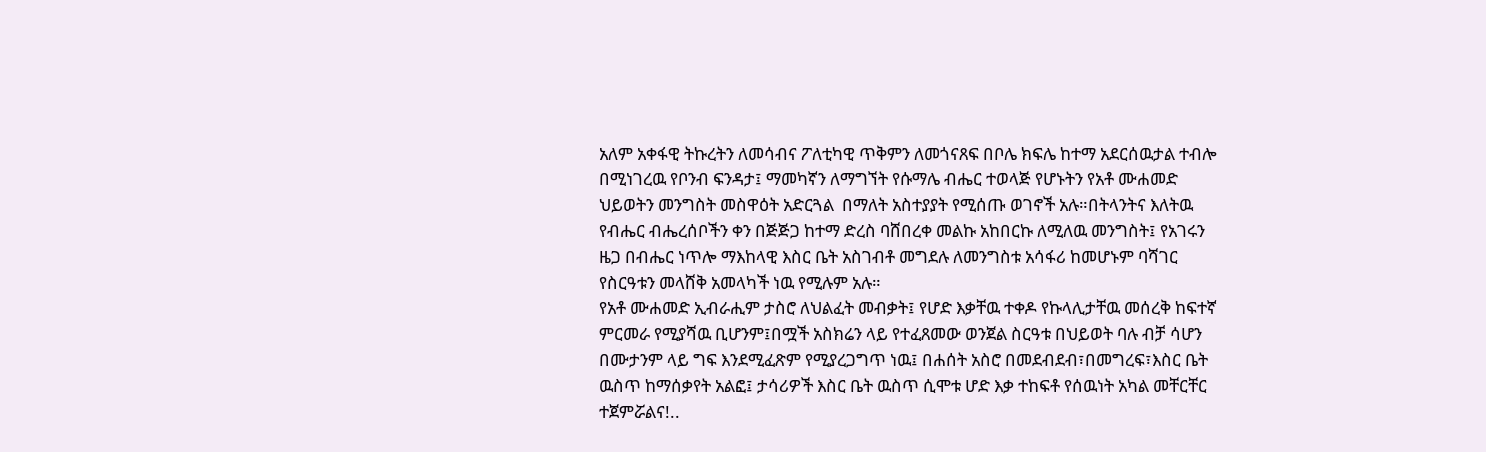አለም አቀፋዊ ትኩረትን ለመሳብና ፖለቲካዊ ጥቅምን ለመጎናጸፍ በቦሌ ክፍሌ ከተማ አደርሰዉታል ተብሎ በሚነገረዉ የቦንብ ፍንዳታ፤ ማመካኛን ለማግኘት የሱማሌ ብሔር ተወላጅ የሆኑትን የአቶ ሙሐመድ ህይወትን መንግስት መስዋዕት አድርጓል  በማለት አስተያያት የሚሰጡ ወገኖች አሉ።በትላንትና እለትዉ የብሔር ብሔረሰቦችን ቀን በጅጅጋ ከተማ ድረስ ባሸበረቀ መልኩ አከበርኩ ለሚለዉ መንግስት፤ የአገሩን ዜጋ በብሔር ነጥሎ ማእከላዊ እስር ቤት አስገብቶ መግደሉ ለመንግስቱ አሳፋሪ ከመሆኑም ባሻገር የስርዓቱን መላሸቅ አመላካች ነዉ የሚሉም አሉ።
የአቶ ሙሐመድ ኢብራሒም ታስሮ ለህልፈት መብቃት፤ የሆድ እቃቸዉ ተቀዶ የኩላሊታቸዉ መሰረቅ ከፍተኛ ምርመራ የሚያሻዉ ቢሆንም፤በሟች አስክሬን ላይ የተፈጸመው ወንጀል ስርዓቱ በህይወት ባሉ ብቻ ሳሆን በሙታንም ላይ ግፍ እንደሚፈጽም የሚያረጋግጥ ነዉ፤ በሐሰት አስሮ በመደብደብ፣በመግረፍ፣እስር ቤት ዉስጥ ከማሰቃየት አልፎ፤ ታሳሪዎች እስር ቤት ዉስጥ ሲሞቱ ሆድ እቃ ተከፍቶ የሰዉነት አካል መቸርቸር ተጀምሯልና!..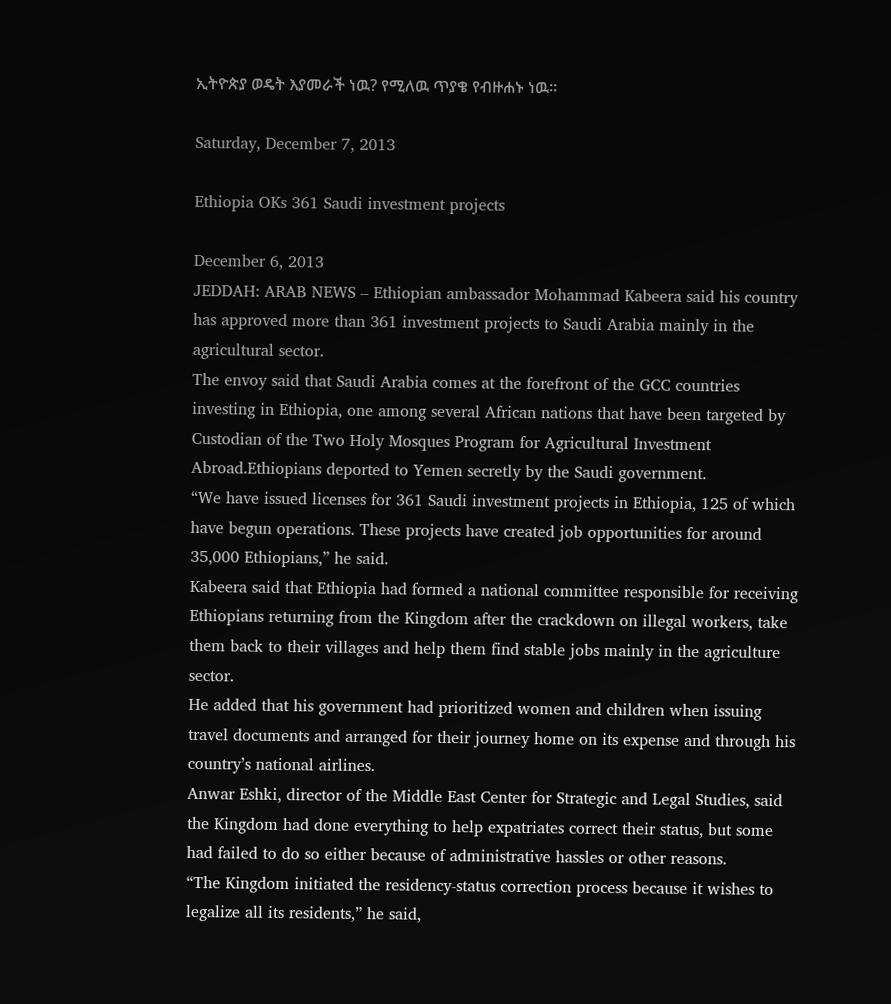ኢትዮጵያ ወዴት እያመራች ነዉ? የሚለዉ ጥያቄ የብዙሐኑ ነዉ።

Saturday, December 7, 2013

Ethiopia OKs 361 Saudi investment projects

December 6, 2013
JEDDAH: ARAB NEWS – Ethiopian ambassador Mohammad Kabeera said his country has approved more than 361 investment projects to Saudi Arabia mainly in the agricultural sector.
The envoy said that Saudi Arabia comes at the forefront of the GCC countries investing in Ethiopia, one among several African nations that have been targeted by Custodian of the Two Holy Mosques Program for Agricultural Investment Abroad.Ethiopians deported to Yemen secretly by the Saudi government.
“We have issued licenses for 361 Saudi investment projects in Ethiopia, 125 of which have begun operations. These projects have created job opportunities for around 35,000 Ethiopians,” he said.
Kabeera said that Ethiopia had formed a national committee responsible for receiving Ethiopians returning from the Kingdom after the crackdown on illegal workers, take them back to their villages and help them find stable jobs mainly in the agriculture sector.
He added that his government had prioritized women and children when issuing travel documents and arranged for their journey home on its expense and through his country’s national airlines.
Anwar Eshki, director of the Middle East Center for Strategic and Legal Studies, said the Kingdom had done everything to help expatriates correct their status, but some had failed to do so either because of administrative hassles or other reasons.
“The Kingdom initiated the residency-status correction process because it wishes to legalize all its residents,” he said,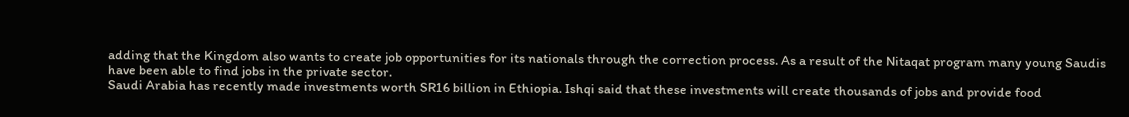adding that the Kingdom also wants to create job opportunities for its nationals through the correction process. As a result of the Nitaqat program many young Saudis have been able to find jobs in the private sector.
Saudi Arabia has recently made investments worth SR16 billion in Ethiopia. Ishqi said that these investments will create thousands of jobs and provide food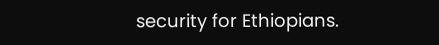security for Ethiopians.